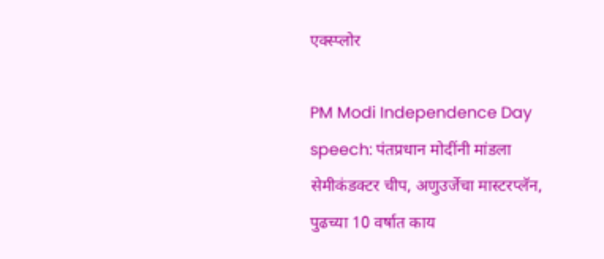एक्स्प्लोर

PM Modi Independence Day speech: पंतप्रधान मोदींनी मांडला सेमीकंडक्टर चीप, अणुउर्जेचा मास्टरप्लॅन, पुढच्या 10 वर्षात काय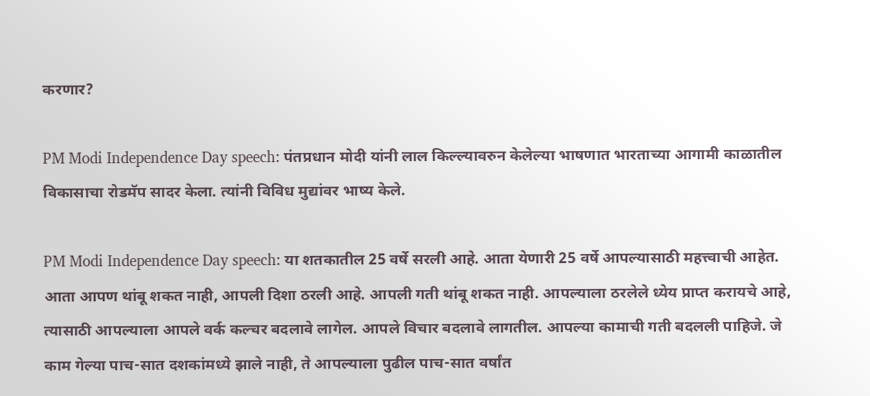करणार?

PM Modi Independence Day speech: पंतप्रधान मोदी यांनी लाल किल्ल्यावरुन केलेल्या भाषणात भारताच्या आगामी काळातील विकासाचा रोडमॅप सादर केला. त्यांनी विविध मुद्यांवर भाष्य केले.

PM Modi Independence Day speech: या शतकातील 25 वर्षे सरली आहे. आता येणारी 25 वर्षे आपल्यासाठी महत्त्वाची आहेत. आता आपण थांबू शकत नाही, आपली दिशा ठरली आहे. आपली गती थांबू शकत नाही. आपल्याला ठरलेले ध्येय प्राप्त करायचे आहे, त्यासाठी आपल्याला आपले वर्क कल्चर बदलावे लागेल. आपले विचार बदलावे लागतील. आपल्या कामाची गती बदलली पाहिजे. जे काम गेल्या पाच-सात दशकांमध्ये झाले नाही, ते आपल्याला पुढील पाच-सात वर्षांत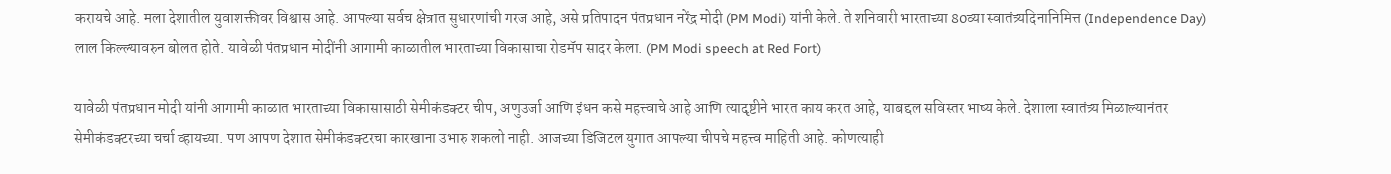करायचे आहे. मला देशातील युवाशक्तीवर विश्वास आहे. आपल्या सर्वच क्षेत्रात सुधारणांची गरज आहे, असे प्रतिपादन पंतप्रधान नरेंद्र मोदी (PM Modi) यांनी केले. ते शनिवारी भारताच्या 80व्या स्वातंत्र्यदिनानिमित्त (Independence Day) लाल किल्ल्यावरुन बोलत होते. यावेळी पंतप्रधान मोदींनी आगामी काळातील भारताच्या विकासाचा रोडमॅप सादर केला. (PM Modi speech at Red Fort)

यावेळी पंतप्रधान मोदी यांनी आगामी काळात भारताच्या विकासासाठी सेमीकंडक्टर चीप, अणुउर्जा आणि इंधन कसे महत्त्वाचे आहे आणि त्यादृष्टीने भारत काय करत आहे, याबद्दल सविस्तर भाष्य केले. देशाला स्वातंत्र्य मिळाल्यानंतर सेमीकंडक्टरच्या चर्चा व्हायच्या. पण आपण देशात सेमीकंडक्टरचा कारखाना उभारु शकलो नाही. आजच्या डिजिटल युगात आपल्या चीपचे महत्त्व माहिती आहे. कोणत्याही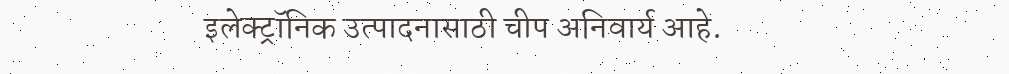इलेक्ट्रॉनिक उत्पादनासाठी चीप अनिवार्य आहे.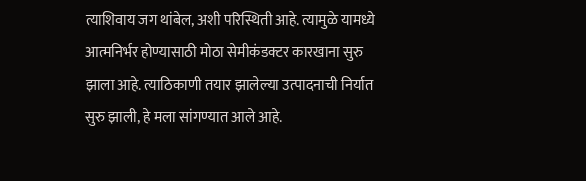त्याशिवाय जग थांबेल, अशी परिस्थिती आहे. त्यामुळे यामध्ये आत्मनिर्भर होण्यासाठी मोठा सेमीकंडक्टर कारखाना सुरु झाला आहे. त्याठिकाणी तयार झालेल्या उत्पादनाची निर्यात सुरु झाली, हे मला सांगण्यात आले आहे.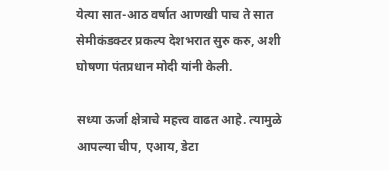येत्या सात-आठ वर्षात आणखी पाच ते सात सेमीकंडक्टर प्रकल्प देशभरात सुरु करु, अशी घोषणा पंतप्रधान मोदी यांनी केली.

सध्या ऊर्जा क्षेत्राचे महत्त्व वाढत आहे. त्यामुळे आपल्या चीप, एआय, डेटा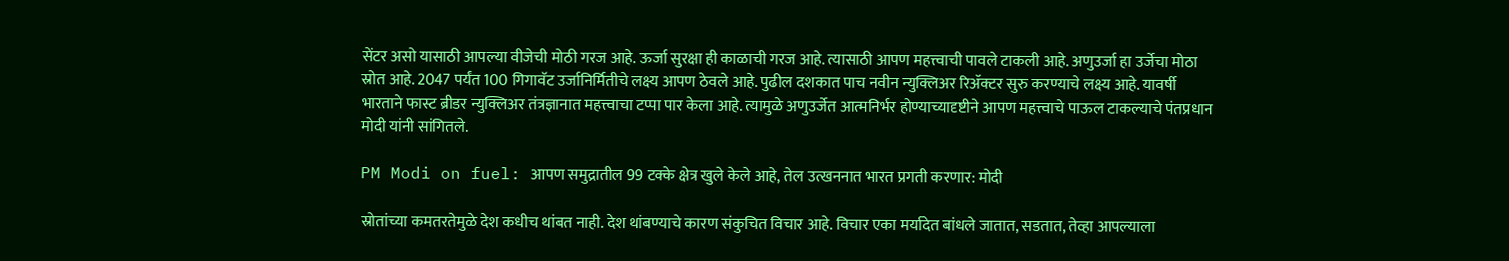सेंटर असो यासाठी आपल्या वीजेची मोठी गरज आहे. ऊर्जा सुरक्षा ही काळाची गरज आहे. त्यासाठी आपण महत्त्वाची पावले टाकली आहे. अणुउर्जा हा उर्जेचा मोठा स्रोत आहे. 2047 पर्यंत 100 गिगावॅट उर्जानिर्मितीचे लक्ष्य आपण ठेवले आहे. पुढील दशकात पाच नवीन न्युक्लिअर रिॲक्टर सुरु करण्याचे लक्ष्य आहे. यावर्षी भारताने फास्ट ब्रीडर न्युक्लिअर तंत्रज्ञानात महत्त्वाचा टप्पा पार केला आहे. त्यामुळे अणुउर्जेत आत्मनिर्भर होण्याच्यादृष्टीने आपण महत्त्वाचे पाऊल टाकल्याचे पंतप्रधान मोदी यांनी सांगितले.

PM Modi on fuel: आपण समुद्रातील 99 टक्के क्षेत्र खुले केले आहे, तेल उत्खननात भारत प्रगती करणार: मोदी

स्रोतांच्या कमतरतेमुळे देश कधीच थांबत नाही. देश थांबण्याचे कारण संकुचित विचार आहे. विचार एका मर्यादेत बांधले जातात, सडतात, तेव्हा आपल्याला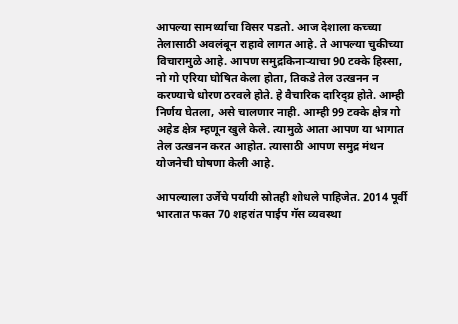आपल्या सामर्थ्याचा विसर पडतो. आज देशाला कच्च्या तेलासाठी अवलंबून राहावे लागत आहे. ते आपल्या चुकीच्या विचारामुळे आहे. आपण समुद्रकिनाऱ्याचा 90 टक्के हिस्सा, नो गो एरिया घोषित केला होता, तिकडे तेल उत्खनन न करण्याचे धोरण ठरवले होते. हे वैचारिक दारिद्य्र होते. आम्ही निर्णय घेतला, असे चालणार नाही. आम्ही 99 टक्के क्षेत्र गो अहेड क्षेत्र म्हणून खुले केले. त्यामुळे आता आपण या भागात तेल उत्खनन करत आहोत. त्यासाठी आपण समुद्र मंथन योजनेची घोषणा केली आहे.

आपल्याला उर्जेचे पर्यायी स्रोतही शोधले पाहिजेत. 2014 पूर्वी भारतात फक्त 70 शहरांत पाईप गॅस व्यवस्था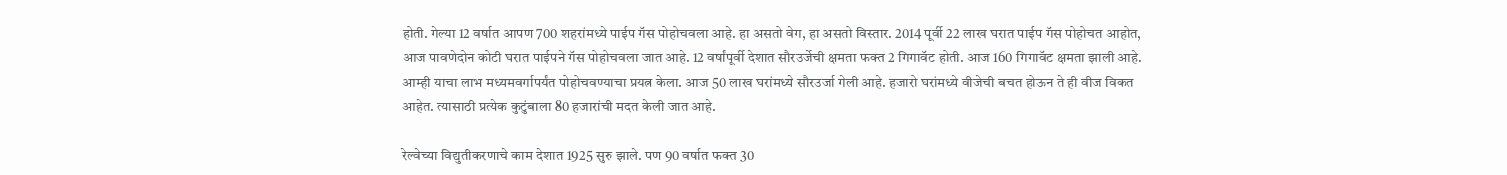होती. गेल्या 12 वर्षात आपण 700 शहरांमध्ये पाईप गॅस पोहोचवला आहे. हा असतो वेग, हा असतो विस्तार. 2014 पूर्वी 22 लाख घरात पाईप गॅस पोहोचत आहोत, आज पावणेदोन कोटी घरात पाईपने गॅस पोहोचवला जात आहे. 12 वर्षांपूर्वी देशात सौरउर्जेची क्षमता फक्त 2 गिगावॅट होती. आज 160 गिगावॅट क्षमता झाली आहे. आम्ही याचा लाभ मध्यमवर्गापर्यंत पोहोचवण्याचा प्रयत्न केला. आज 50 लाख घरांमध्ये सौरउर्जा गेली आहे. हजारो घरांमध्ये वीजेची बचत होऊन ते ही वीज विकत आहेत. त्यासाठी प्रत्येक कुटुंबाला 80 हजारांची मदत केली जात आहे.

रेल्वेच्या विद्युतीकरणाचे काम देशात 1925 सुरु झाले. पण 90 वर्षात फक्त 30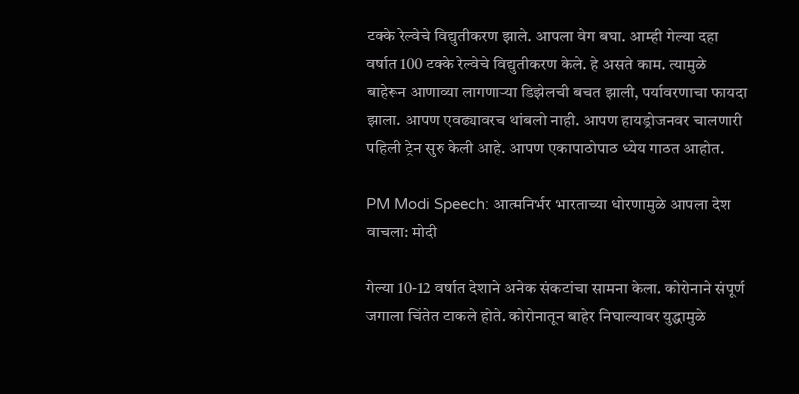टक्के रेल्वेचे विद्युतीकरण झाले. आपला वेग बघा. आम्ही गेल्या दहा वर्षात 100 टक्के रेल्वेचे विद्युतीकरण केले. हे असते काम. त्यामुळे बाहेरून आणाव्या लागणाऱ्या डिझेलची बचत झाली, पर्यावरणाचा फायदा झाला. आपण एवढ्यावरच थांबलो नाही. आपण हायड्रोजनवर चालणारी पहिली ट्रेन सुरु केली आहे. आपण एकापाठोपाठ ध्येय गाठत आहोत.

PM Modi Speech: आत्मनिर्भर भारताच्या धोरणामुळे आपला देश वाचला: मोदी

गेल्या 10-12 वर्षात देशाने अनेक संकटांचा सामना केला. कोरोनाने संपूर्ण जगाला चिंतेत टाकले होते. कोरोनातून बाहेर निघाल्यावर युद्धामुळे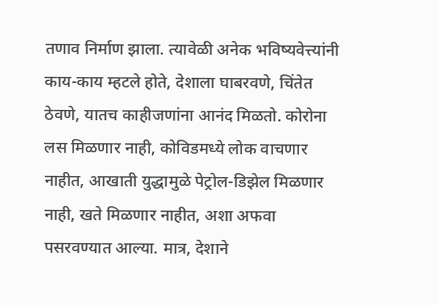तणाव निर्माण झाला. त्यावेळी अनेक भविष्यवेत्त्यांनी काय-काय म्हटले होते, देशाला घाबरवणे, चिंतेत ठेवणे, यातच काहीजणांना आनंद मिळतो. कोरोना लस मिळणार नाही, कोविडमध्ये लोक वाचणार नाहीत, आखाती युद्धामुळे पेट्रोल-डिझेल मिळणार नाही, खते मिळणार नाहीत, अशा अफवा पसरवण्यात आल्या. मात्र, देशाने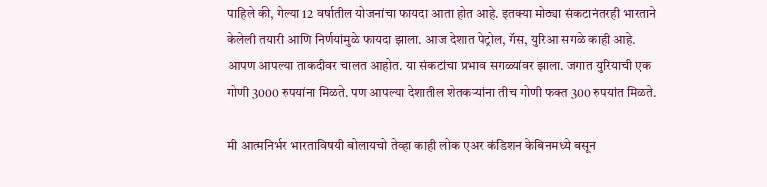पाहिले की, गेल्या 12 वर्षातील योजनांचा फायदा आता होत आहे. इतक्या मोठ्या संकटानंतरही भारताने केलेली तयारी आणि निर्णयांमुळे फायदा झाला. आज देशात पेट्रोल, गॅस, युरिआ सगळे काही आहे. आपण आपल्या ताकदीवर चालत आहोत. या संकटांचा प्रभाव सगळ्यांवर झाला. जगात युरियाची एक गोणी 3000 रुपयांना मिळते. पण आपल्या देशातील शेतकऱ्यांना तीच गोणी फक्त 300 रुपयांत मिळते.

मी आत्मनिर्भर भारताविषयी बोलायचो तेव्हा काही लोक एअर कंडिशन केबिनमध्ये बसून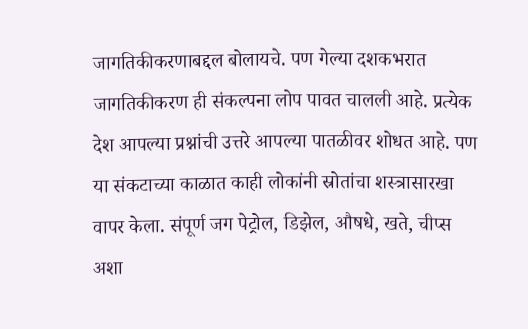जागतिकीकरणाबद्दल बोलायचे. पण गेल्या दशकभरात जागतिकीकरण ही संकल्पना लोप पावत चालली आहे. प्रत्येक देश आपल्या प्रश्नांची उत्तरे आपल्या पातळीवर शोधत आहे. पण या संकटाच्या काळात काही लोकांनी स्रोतांचा शस्त्रासारखा वापर केला. संपूर्ण जग पेट्रोल, डिझेल, औषधे, खते, चीप्स अशा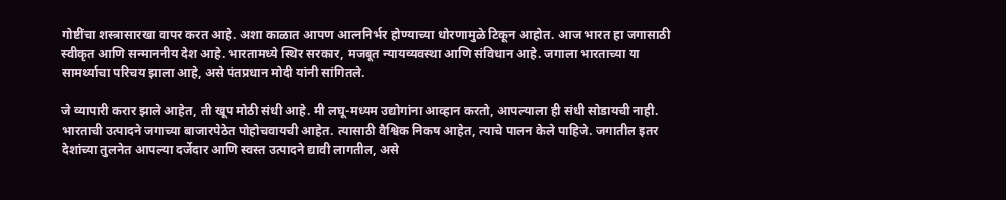गोष्टींचा शस्त्रासारखा वापर करत आहे. अशा काळात आपण आत्ननिर्भर होण्याच्या धोरणामुळे टिकून आहोत. आज भारत हा जगासाठी स्वीकृत आणि सन्माननीय देश आहे. भारतामध्ये स्थिर सरकार, मजबूत न्यायव्यवस्था आणि संविधान आहे. जगाला भारताच्या या सामर्थ्याचा परिचय झाला आहे, असे पंतप्रधान मोदी यांनी सांगितले.

जे व्यापारी करार झाले आहेत, ती खूप मोठी संधी आहे. मी लघू-मध्यम उद्योगांना आव्हान करतो, आपल्याला ही संधी सोडायची नाही. भारताची उत्पादने जगाच्या बाजारपेठेत पोहोचवायची आहेत. त्यासाठी वैश्विक निकष आहेत, त्याचे पालन केले पाहिजे. जगातील इतर देशांच्या तुलनेत आपल्या दर्जेदार आणि स्वस्त उत्पादने द्यावी लागतील, असे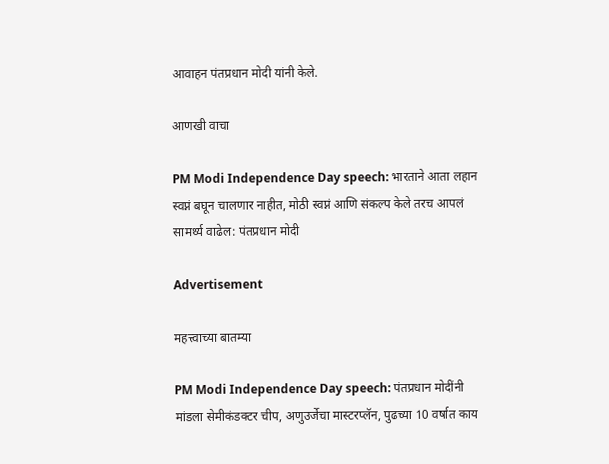आवाहन पंतप्रधान मोदी यांनी केले.

आणखी वाचा

PM Modi Independence Day speech: भारताने आता लहान स्वप्नं बघून चालणार नाहीत, मोठी स्वप्नं आणि संकल्प केले तरच आपलं सामर्थ्य वाढेल: पंतप्रधान मोदी

Advertisement

महत्त्वाच्या बातम्या

PM Modi Independence Day speech: पंतप्रधान मोदींनी मांडला सेमीकंडक्टर चीप, अणुउर्जेचा मास्टरप्लॅन, पुढच्या 10 वर्षात काय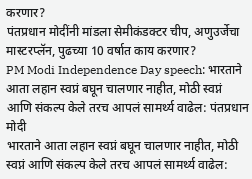करणार?
पंतप्रधान मोदींनी मांडला सेमीकंडक्टर चीप, अणुउर्जेचा मास्टरप्लॅन, पुढच्या 10 वर्षात काय करणार?
PM Modi Independence Day speech: भारताने आता लहान स्वप्नं बघून चालणार नाहीत, मोठी स्वप्नं आणि संकल्प केले तरच आपलं सामर्थ्य वाढेल: पंतप्रधान मोदी
भारताने आता लहान स्वप्नं बघून चालणार नाहीत, मोठी स्वप्नं आणि संकल्प केले तरच आपलं सामर्थ्य वाढेल: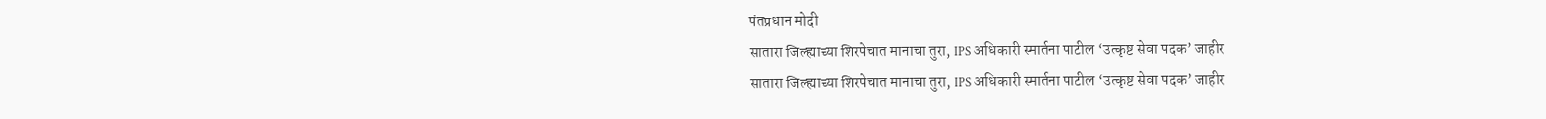पंतप्रधान मोदी
सातारा जिल्ह्याच्या शिरपेचात मानाचा तुरा, IPS अधिकारी स्मार्तना पाटील ‘उत्कृष्ट सेवा पदक’ जाहीर
सातारा जिल्ह्याच्या शिरपेचात मानाचा तुरा, IPS अधिकारी स्मार्तना पाटील ‘उत्कृष्ट सेवा पदक’ जाहीर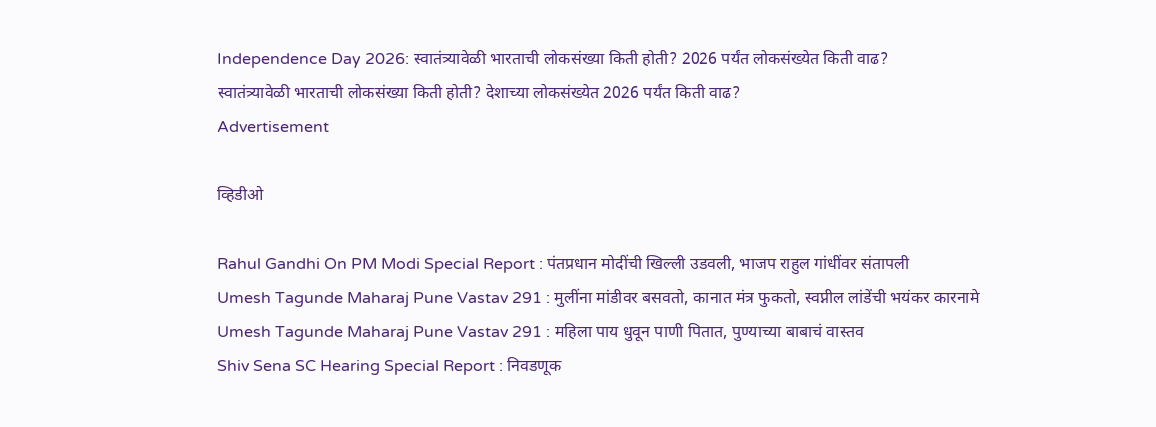Independence Day 2026: स्वातंत्र्यावेळी भारताची लोकसंख्या किती होती? 2026 पर्यंत लोकसंख्येत किती वाढ?
स्वातंत्र्यावेळी भारताची लोकसंख्या किती होती? देशाच्या लोकसंख्येत 2026 पर्यंत किती वाढ?
Advertisement

व्हिडीओ

Rahul Gandhi On PM Modi Special Report : पंतप्रधान मोदींची खिल्ली उडवली, भाजप राहुल गांधींवर संतापली
Umesh Tagunde Maharaj Pune Vastav 291 : मुलींना मांडीवर बसवतो, कानात मंत्र फुकतो, स्वप्नील लांडेंची भयंकर कारनामे
Umesh Tagunde Maharaj Pune Vastav 291 : महिला पाय धुवून पाणी पितात, पुण्याच्या बाबाचं वास्तव
Shiv Sena SC Hearing Special Report : निवडणूक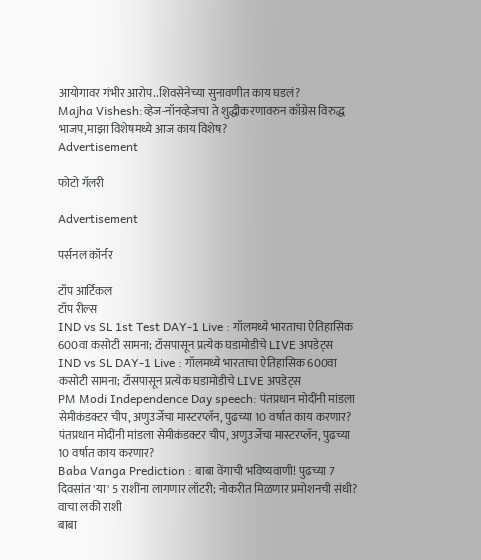आयोगावर गंभीर आरोप..शिवसेनेच्या सुनावणीत काय घडलं?
Majha Vishesh:व्हेज-नॉनव्हेजचा ते शुद्धीकरणावरुन काँग्रेस विरुद्ध भाजप,माझा विशेषमध्ये आज काय विशेष?
Advertisement

फोटो गॅलरी

Advertisement

पर्सनल कॉर्नर

टॉप आर्टिकल
टॉप रील्स
IND vs SL 1st Test DAY-1 Live : गॉलमध्ये भारताचा ऐतिहासिक 600वा कसोटी सामना; टॉसपासून प्रत्येक घडामोडीचे LIVE अपडेट्स
IND vs SL DAY-1 Live : गॉलमध्ये भारताचा ऐतिहासिक 600वा कसोटी सामना; टॉसपासून प्रत्येक घडामोडीचे LIVE अपडेट्स
PM Modi Independence Day speech: पंतप्रधान मोदींनी मांडला सेमीकंडक्टर चीप, अणुउर्जेचा मास्टरप्लॅन, पुढच्या 10 वर्षात काय करणार?
पंतप्रधान मोदींनी मांडला सेमीकंडक्टर चीप, अणुउर्जेचा मास्टरप्लॅन, पुढच्या 10 वर्षात काय करणार?
Baba Vanga Prediction : बाबा वेंगाची भविष्यवाणी! पुढच्या 7 दिवसांत 'या' 5 राशींना लागणार लॉटरी; नोकरीत मिळणार प्रमोशनची संधी? वाचा लकी राशी
बाबा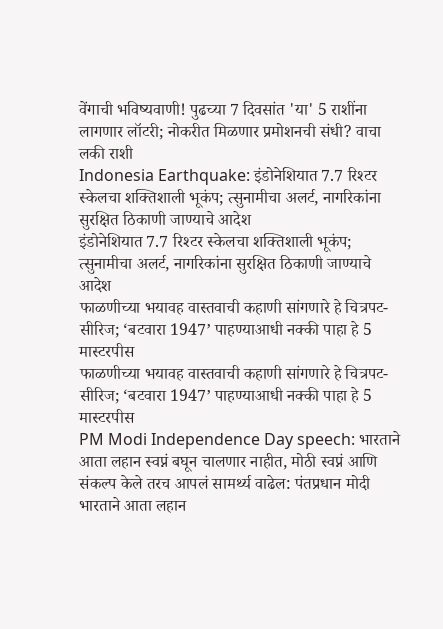वेंगाची भविष्यवाणी! पुढच्या 7 दिवसांत 'या' 5 राशींना लागणार लॉटरी; नोकरीत मिळणार प्रमोशनची संधी? वाचा लकी राशी
Indonesia Earthquake: इंडोनेशियात 7.7 रिश्टर स्केलचा शक्तिशाली भूकंप; त्सुनामीचा अलर्ट, नागरिकांना सुरक्षित ठिकाणी जाण्याचे आदेश
इंडोनेशियात 7.7 रिश्टर स्केलचा शक्तिशाली भूकंप; त्सुनामीचा अलर्ट, नागरिकांना सुरक्षित ठिकाणी जाण्याचे आदेश
फाळणीच्या भयावह वास्तवाची कहाणी सांगणारे हे चित्रपट- सीरिज; ‘बटवारा 1947’ पाहण्याआधी नक्की पाहा हे 5 मास्टरपीस
फाळणीच्या भयावह वास्तवाची कहाणी सांगणारे हे चित्रपट- सीरिज; ‘बटवारा 1947’ पाहण्याआधी नक्की पाहा हे 5 मास्टरपीस
PM Modi Independence Day speech: भारताने आता लहान स्वप्नं बघून चालणार नाहीत, मोठी स्वप्नं आणि संकल्प केले तरच आपलं सामर्थ्य वाढेल: पंतप्रधान मोदी
भारताने आता लहान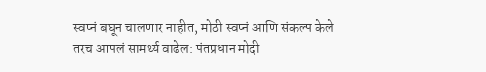स्वप्नं बघून चालणार नाहीत, मोठी स्वप्नं आणि संकल्प केले तरच आपलं सामर्थ्य वाढेल: पंतप्रधान मोदी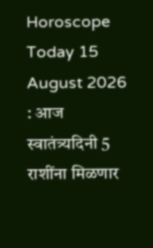Horoscope Today 15 August 2026 : आज स्वातंत्र्यदिनी 5 राशींना मिळणार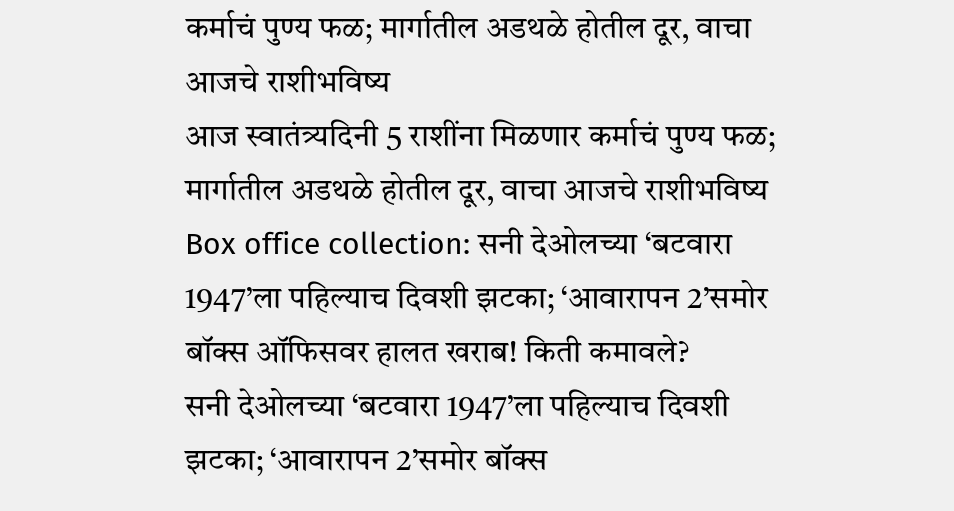कर्माचं पुण्य फळ; मार्गातील अडथळे होतील दूर, वाचा आजचे राशीभविष्य
आज स्वातंत्र्यदिनी 5 राशींना मिळणार कर्माचं पुण्य फळ; मार्गातील अडथळे होतील दूर, वाचा आजचे राशीभविष्य
Box office collection: सनी देओलच्या ‘बटवारा 1947’ला पहिल्याच दिवशी झटका; ‘आवारापन 2’समोर बॉक्स ऑफिसवर हालत खराब! किती कमावले?
सनी देओलच्या ‘बटवारा 1947’ला पहिल्याच दिवशी झटका; ‘आवारापन 2’समोर बॉक्स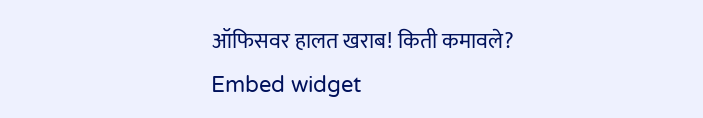ऑफिसवर हालत खराब! किती कमावले?
Embed widget